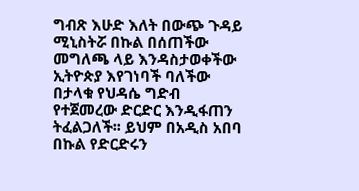ግብጽ እሁድ እለት በውጭ ጉዳይ ሚኒስትሯ በኩል በሰጠችው መግለጫ ላይ እንዳስታወቀችው ኢትዮጵያ እየገነባች ባለችው በታላቁ የህዳሴ ግድብ የተጀመረው ድርድር እንዲፋጠን ትፈልጋለች፡፡ ይህም በአዲስ አበባ በኩል የድርድሩን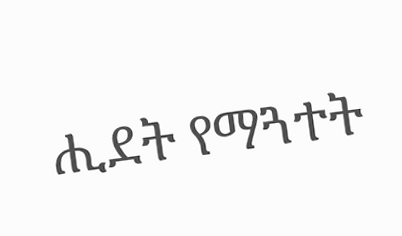ሒደት የማጓተት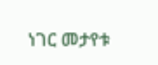ነገር መታየቱ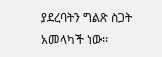ያደረባትን ግልጽ ስጋት አመላካች ነው፡፡